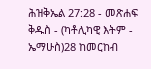ሕዝቅኤል 27:28 - መጽሐፍ ቅዱስ - (ካቶሊካዊ እትም - ኤማሁስ)28 ከመርከብ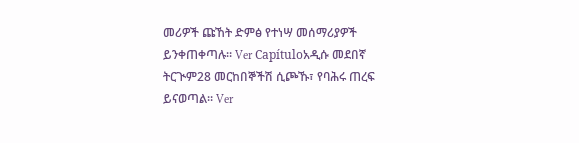መሪዎች ጩኸት ድምፅ የተነሣ መሰማሪያዎች ይንቀጠቀጣሉ። Ver Capítuloአዲሱ መደበኛ ትርጒም28 መርከበኞችሽ ሲጮኹ፣ የባሕሩ ጠረፍ ይናወጣል። Ver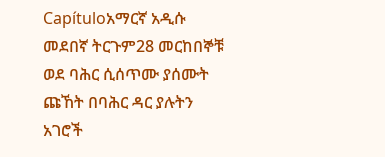Capítuloአማርኛ አዲሱ መደበኛ ትርጉም28 መርከበኞቹ ወደ ባሕር ሲሰጥሙ ያሰሙት ጩኸት በባሕር ዳር ያሉትን አገሮች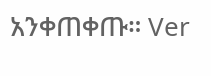አንቀጠቀጡ። Ver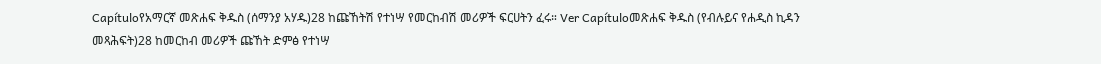Capítuloየአማርኛ መጽሐፍ ቅዱስ (ሰማንያ አሃዱ)28 ከጩኸትሽ የተነሣ የመርከብሽ መሪዎች ፍርሀትን ፈሩ። Ver Capítuloመጽሐፍ ቅዱስ (የብሉይና የሐዲስ ኪዳን መጻሕፍት)28 ከመርከብ መሪዎች ጩኸት ድምፅ የተነሣ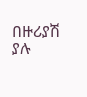በዙሪያሽ ያሉ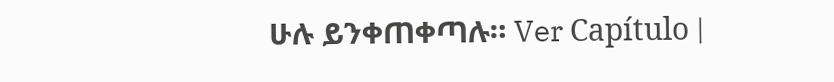ሁሉ ይንቀጠቀጣሉ። Ver Capítulo |